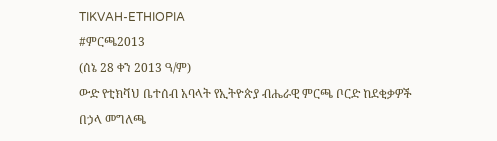TIKVAH-ETHIOPIA
#ምርጫ2013
(ሰኔ 28 ቀን 2013 ዓ/ም)
ውድ የቲክቫህ ቤተሰብ አባላት የኢትዮጵያ ብሔራዊ ምርጫ ቦርድ ከደቂቃዎች በኃላ መግለጫ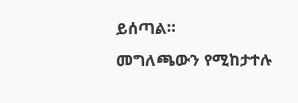ይሰጣል።
መግለጫውን የሚከታተሉ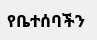የቤተሰባችን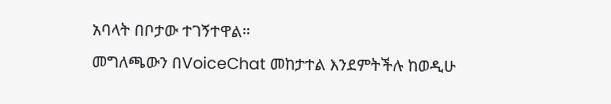አባላት በቦታው ተገኝተዋል።
መግለጫውን በVoiceChat መከታተል እንደምትችሉ ከወዲሁ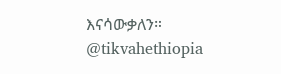እናሳውቃለን።
@tikvahethiopia